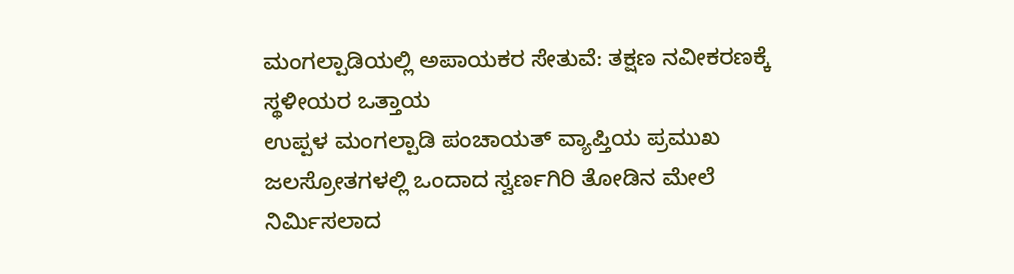ಮಂಗಲ್ಪಾಡಿಯಲ್ಲಿ ಅಪಾಯಕರ ಸೇತುವೆ: ತಕ್ಷಣ ನವೀಕರಣಕ್ಕೆ ಸ್ಥಳೀಯರ ಒತ್ತಾಯ
ಉಪ್ಪಳ ಮಂಗಲ್ಪಾಡಿ ಪಂಚಾಯತ್ ವ್ಯಾಪ್ತಿಯ ಪ್ರಮುಖ ಜಲಸ್ರೋತಗಳಲ್ಲಿ ಒಂದಾದ ಸ್ವರ್ಣಗಿರಿ ತೋಡಿನ ಮೇಲೆ ನಿರ್ಮಿಸಲಾದ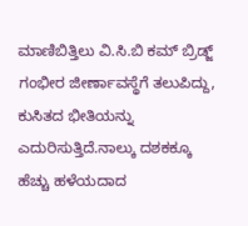ಮಾಣಿಬಿತ್ತಿಲು ವಿ.ಸಿ.ಬಿ ಕಮ್ ಬ್ರಿಡ್ಜ್ ಗಂಭೀರ ಜೀರ್ಣಾವಸ್ಥೆಗೆ ತಲುಪಿದ್ದು, ಕುಸಿತದ ಭೀತಿಯನ್ನು ಎದುರಿಸುತ್ತಿದೆ.ನಾಲ್ಕು ದಶಕಕ್ಕೂ ಹೆಚ್ಚು ಹಳೆಯದಾದ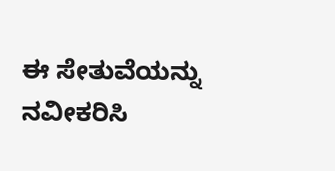ಈ ಸೇತುವೆಯನ್ನು ನವೀಕರಿಸಿ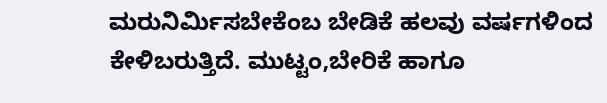ಮರುನಿರ್ಮಿಸಬೇಕೆಂಬ ಬೇಡಿಕೆ ಹಲವು ವರ್ಷಗಳಿಂದ ಕೇಳಿಬರುತ್ತಿದೆ. ಮುಟ್ಟಂ,ಬೇರಿಕೆ ಹಾಗೂ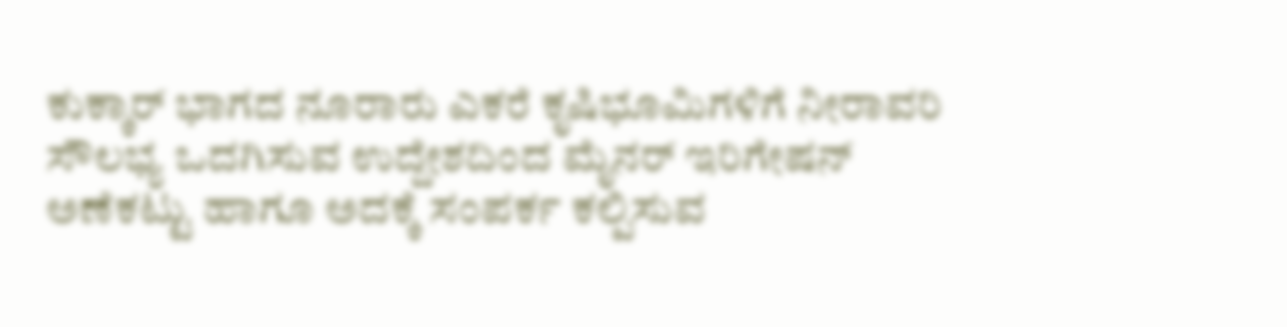ಕುಕ್ಕಾರ್ ಭಾಗದ ನೂರಾರು ಎಕರೆ ಕೃಷಿಭೂಮಿಗಳಿಗೆ ನೀರಾವರಿ ಸೌಲಭ್ಯ ಒದಗಿಸುವ ಉದ್ದೇಶದಿಂದ ಮೈನರ್ ಇರಿಗೇಷನ್ ಅಣೆಕಟ್ಟು ಹಾಗೂ ಅದಕ್ಕೆ ಸಂಪರ್ಕ ಕಲ್ಪಿಸುವ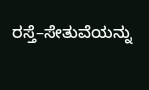ರಸ್ತೆ–ಸೇತುವೆಯನ್ನು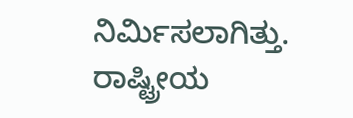ನಿರ್ಮಿಸಲಾಗಿತ್ತು. ರಾಷ್ಟ್ರೀಯ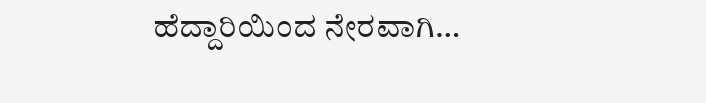ಹೆದ್ದಾರಿಯಿಂದ ನೇರವಾಗಿ…